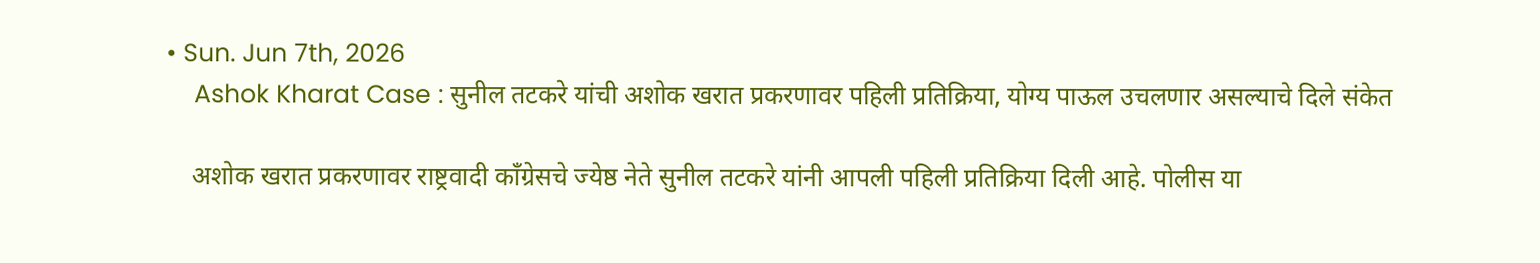• Sun. Jun 7th, 2026
    Ashok Kharat Case : सुनील तटकरे यांची अशोक खरात प्रकरणावर पहिली प्रतिक्रिया, योग्य पाऊल उचलणार असल्याचे दिले संकेत

    अशोक खरात प्रकरणावर राष्ट्रवादी काँग्रेसचे ज्येष्ठ नेते सुनील तटकरे यांनी आपली पहिली प्रतिक्रिया दिली आहे. पोलीस या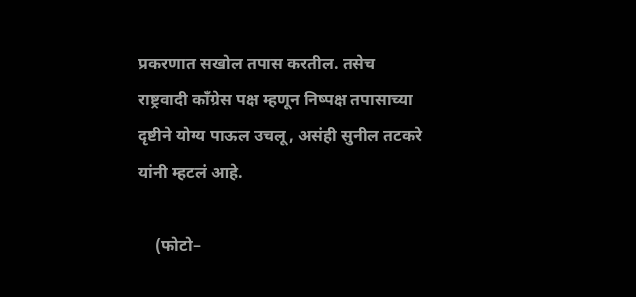प्रकरणात सखोल तपास करतील. तसेच राष्ट्रवादी काँग्रेस पक्ष म्हणून निष्पक्ष तपासाच्या दृष्टीने योग्य पाऊल उचलू, असंही सुनील तटकरे यांनी म्हटलं आहे.

    (फोटो–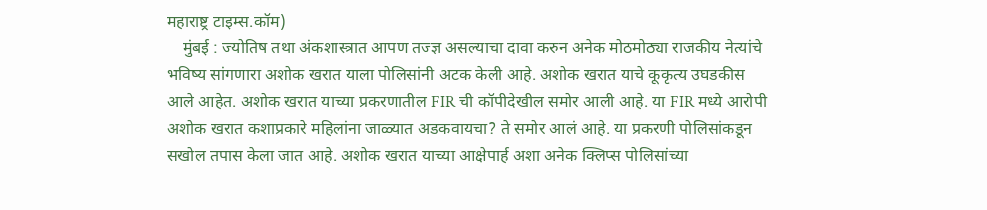महाराष्ट्र टाइम्स.कॉम)
    मुंबई : ज्योतिष तथा अंकशास्त्रात आपण तज्ज्ञ असल्याचा दावा करुन अनेक मोठमोठ्या राजकीय नेत्यांचे भविष्य सांगणारा अशोक खरात याला पोलिसांनी अटक केली आहे. अशोक खरात याचे कूकृत्य उघडकीस आले आहेत. अशोक खरात याच्या प्रकरणातील FIR ची कॉपीदेखील समोर आली आहे. या FIR मध्ये आरोपी अशोक खरात कशाप्रकारे महिलांना जाळ्यात अडकवायचा? ते समोर आलं आहे. या प्रकरणी पोलिसांकडून सखोल तपास केला जात आहे. अशोक खरात याच्या आक्षेपार्ह अशा अनेक क्लिप्स पोलिसांच्या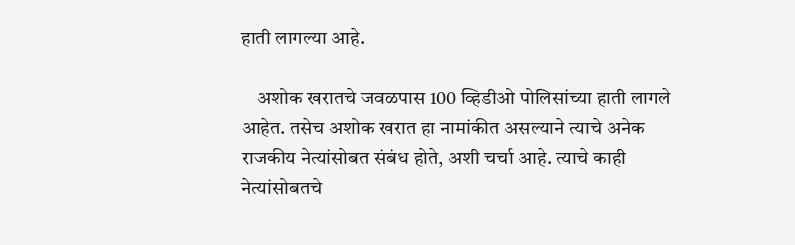हाती लागल्या आहे.

    अशोक खरातचे जवळपास 100 व्हिडीओ पोलिसांच्या हाती लागले आहेत. तसेच अशोक खरात हा नामांकीत असल्याने त्याचे अनेक राजकीय नेत्यांसोबत संबंध होते, अशी चर्चा आहे. त्याचे काही नेत्यांसोबतचे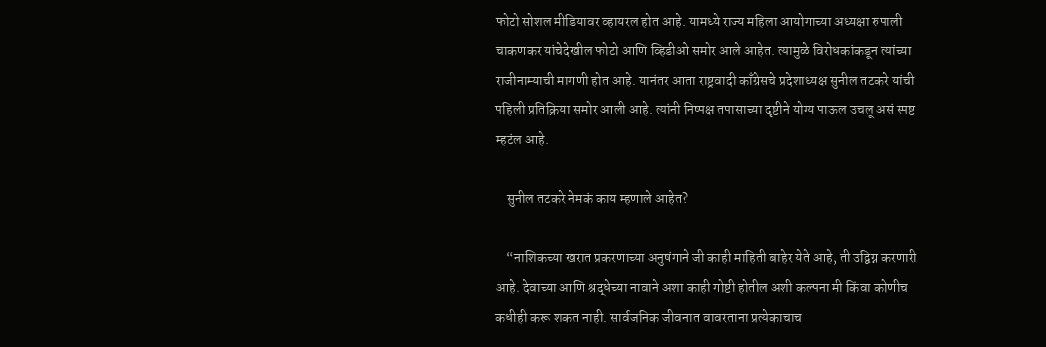फोटो सोशल मीडियावर व्हायरल होत आहे. यामध्ये राज्य महिला आयोगाच्या अध्यक्षा रुपाली चाकणकर यांचेदेखील फोटो आणि व्हिडीओ समोर आले आहेत. त्यामुळे विरोधकांकडून त्यांच्या राजीनाम्याची मागणी होत आहे. यानंतर आता राष्ट्रवादी काँग्रेसचे प्रदेशाध्यक्ष सुनील तटकरे यांची पहिली प्रतिक्रिया समोर आली आहे. त्यांनी निष्पक्ष तपासाच्या दृष्टीने योग्य पाऊल उचलू असं स्पष्ट म्हटंल आहे.

    सुनील तटकरे नेमकं काय म्हणाले आहेत?

    “नाशिकच्या खरात प्रकरणाच्या अनुषंगाने जी काही माहिती बाहेर येते आहे, ती उद्विग्न करणारी आहे. देवाच्या आणि श्रद्धेच्या नावाने अशा काही गोष्टी होतील अशी कल्पना मी किंवा कोणीच कधीही करू शकत नाही. सार्वजनिक जीवनात वावरताना प्रत्येकाचाच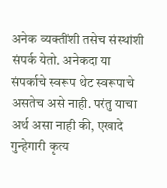अनेक व्यक्तींशी तसेच संस्थांशी संपर्क येतो. अनेकदा या संपर्काचे स्वरूप थेट स्वरूपाचे असतेच असे नाही. परंतु याचा अर्थ असा नाही की, एखादे गुन्हेगारी कृत्य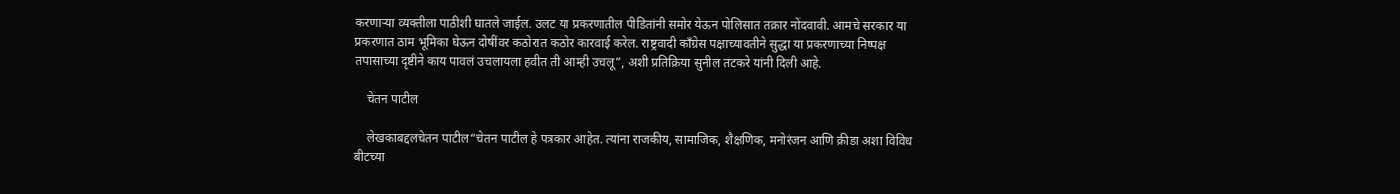करणाऱ्या व्यक्तीला पाठीशी घातले जाईल. उलट या प्रकरणातील पीडितांनी समोर येऊन पोलिसात तक्रार नोंदवावी. आमचे सरकार या प्रकरणात ठाम भूमिका घेऊन दोषींवर कठोरात कठोर कारवाई करेल. राष्ट्रवादी काँग्रेस पक्षाच्यावतीने सुद्धा या प्रकरणाच्या निष्पक्ष तपासाच्या दृष्टीने काय पावलं उचलायला हवीत ती आम्ही उचलू”, अशी प्रतिक्रिया सुनील तटकरे यांनी दिली आहे.

    चेतन पाटील

    लेखकाबद्दलचेतन पाटील“चेतन पाटील हे पत्रकार आहेत. त्यांना राजकीय, सामाजिक, शैक्षणिक, मनोरंजन आणि क्रीडा अशा विविध बीटच्या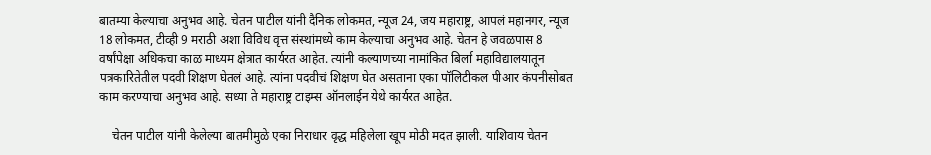बातम्या केल्याचा अनुभव आहे. चेतन पाटील यांनी दैनिक लोकमत, न्यूज 24, जय महाराष्ट्र, आपलं महानगर, न्यूज 18 लोकमत, टीव्ही 9 मराठी अशा विविध वृत्त संस्थांमध्ये काम केल्याचा अनुभव आहे. चेतन हे जवळपास 8 वर्षांपेक्षा अधिकचा काळ माध्यम क्षेत्रात कार्यरत आहेत. त्यांनी कल्याणच्या नामांकित बिर्ला महाविद्यालयातून पत्रकारितेतील पदवी शिक्षण घेतलं आहे. त्यांना पदवीचं शिक्षण घेत असताना एका पॉलिटीकल पीआर कंपनीसोबत काम करण्याचा अनुभव आहे. सध्या ते महाराष्ट्र टाइम्स ऑनलाईन येथे कार्यरत आहेत.

    चेतन पाटील यांनी केलेल्या बातमीमुळे एका निराधार वृद्ध महिलेला खूप मोठी मदत झाली. याशिवाय चेतन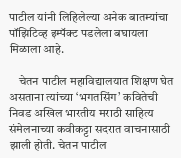पाटील यांनी लिहिलेल्या अनेक बातम्यांचा पॉझिटिव्ह इम्पॅक्ट पडलेला बघायला मिळाला आहे.

    चेतन पाटील महाविद्यालयात शिक्षण घेत असताना त्यांच्या ‘भगतसिंग’ कवितेची निवड अखिल भारतीय मराठी साहित्य संमेलनाच्या कवीकट्टा सदरात वाचनासाठी झाली होती. चेतन पाटील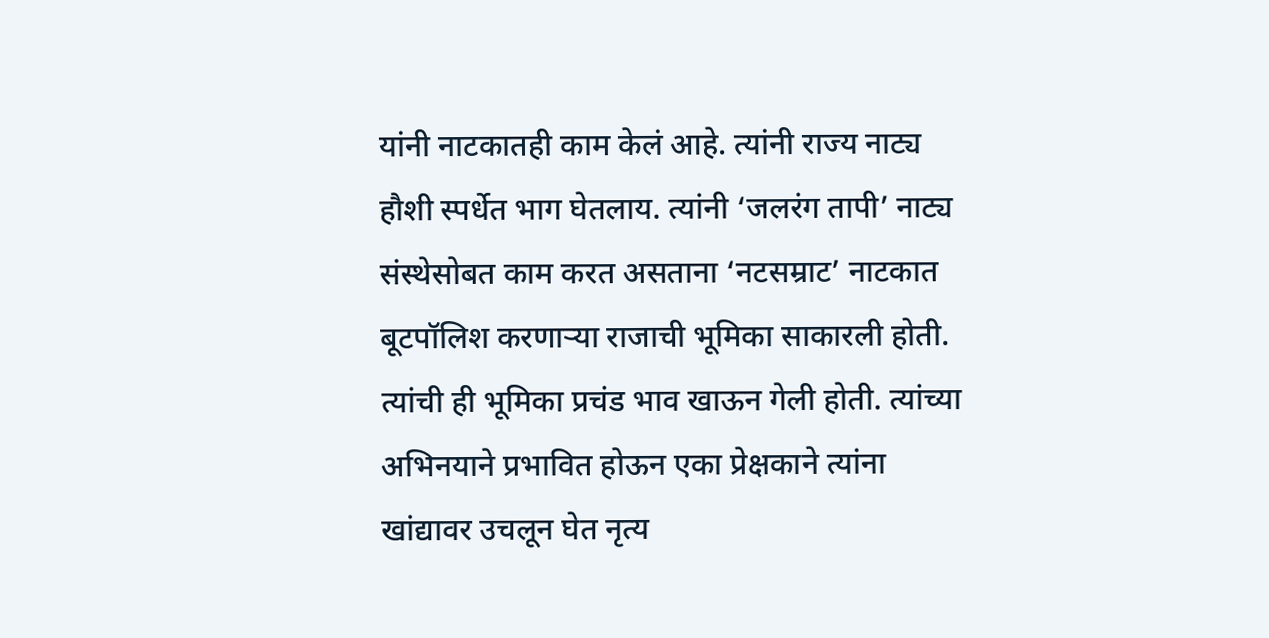यांनी नाटकातही काम केलं आहे. त्यांनी राज्य नाट्य हौशी स्पर्धेत भाग घेतलाय. त्यांनी ‘जलरंग तापी’ नाट्य संस्थेसोबत काम करत असताना ‘नटसम्राट’ नाटकात बूटपॉलिश करणाऱ्या राजाची भूमिका साकारली होती. त्यांची ही भूमिका प्रचंड भाव खाऊन गेली होती. त्यांच्या अभिनयाने प्रभावित होऊन एका प्रेक्षकाने त्यांना खांद्यावर उचलून घेत नृत्य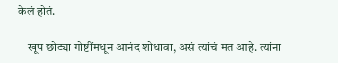केलं होतं.

    खूप छोट्या गोष्टींमधून आनंद शोधावा, असं त्यांचं मत आहे. त्यांना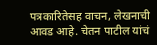पत्रकारितेसह वाचन, लेखनाची आवड आहे. चेतन पाटील यांचं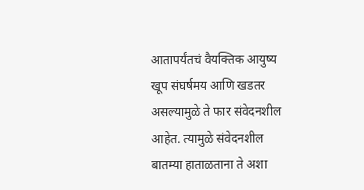आतापर्यंतचं वैयक्तिक आयुष्य खूप संघर्षमय आणि खडतर असल्यामुळे ते फार संवेदनशील आहेत. त्यामुळे संवेदनशील बातम्या हाताळताना ते अशा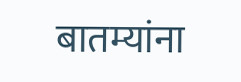बातम्यांना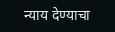न्याय देण्याचा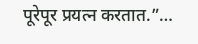पूरेपूर प्रयत्न करतात.”…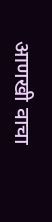आणखी वाचा